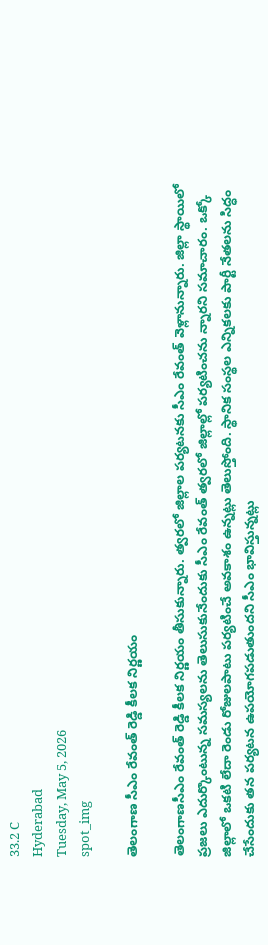33.2 C
Hyderabad
Tuesday, May 5, 2026
spot_img

తెలంగాణ సీఎం రేవంత్‌ రెడ్డి కీలక నిర్ణయం

తెలంగాణసీఎం రేవంత్‌ రెడ్డి కీలక నిర్ణయం తీసుకున్నారు. త్వరలో జిల్లాల పర్యటనకు సీఎం రేవంత్ వెళ్లానున్నారు. జిల్లా స్థాయిలో ప్రజలు ఎదుర్కొంటున్న సమస్యలను తెలుసుకునేందుకు సీఎం రేవంత్ త్వరలో జిల్లాల్లో పర్యటించను న్నారని సమాచారం. ఒక్కో జిల్లాలో ఒకటి లేదా రెండు రోజులపాటు పర్యటించే అవకాశం ఉన్నట్లు తెలుస్తోంది. స్థానిక సంస్థల ఎన్నికలకు పార్టీ నేతలను సిద్ధం చేసేందుకు తన పర్యటన ఉపయోగపడుతుందని సీఎం భావిస్తున్నట్లు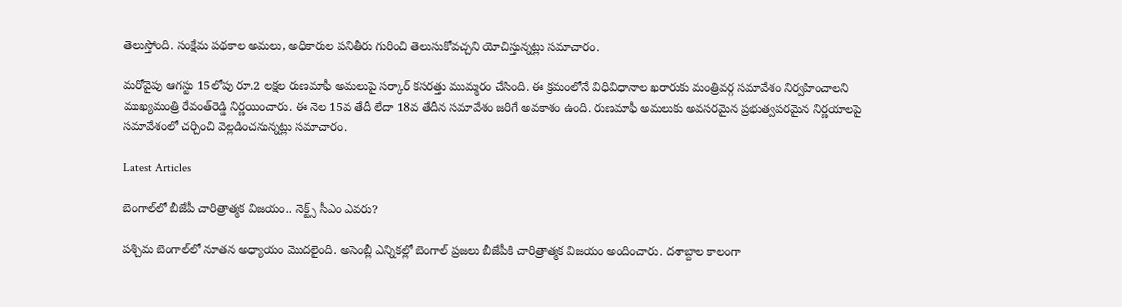తెలుస్తోంది. సంక్షేమ పథకాల అమలు, అధికారుల పనితీరు గురించి తెలుసుకోవచ్చని యోచిస్తున్నట్లు సమాచారం.

మరోవైపు ఆగస్టు 15లోపు రూ.2 లక్షల రుణమాఫీ అమలుపై సర్కార్ కసరత్తు ముమ్మరం చేసింది. ఈ క్రమంలోనే విధివిధానాల ఖరారుకు మంత్రివర్గ సమావేశం నిర్వహించాలని ముఖ్యమంత్రి రేవంత్‌రెడ్డి నిర్ణయించారు. ఈ నెల 15వ తేదీ లేదా 18వ తేదీన సమావేశం జరిగే అవకాశం ఉంది. రుణమాఫీ అమలుకు అవసరమైన ప్రభుత్వపరమైన నిర్ణయాలపై సమావేశంలో చర్చించి వెల్లడించనున్నట్లు సమాచారం.

Latest Articles

బెంగాల్‌లో బీజేపీ చారిత్రాత్మక విజయం.. నెక్ట్స్‌ సీఎం ఎవరు?

పశ్చిమ బెంగాల్‌లో నూతన అధ్యాయం మొదలైంది. అసెంబ్లీ ఎన్నికల్లో బెంగాల్‌ ప్రజలు బీజేపీకి చారిత్రాత్మక విజయం అందించారు. దశాబ్దాల కాలంగా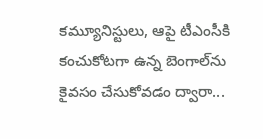కమ్యూనిస్టులు, ఆపై టీఎంసీకి కంచుకోటగా ఉన్న బెంగాల్‌ను కైవసం చేసుకోవడం ద్వారా...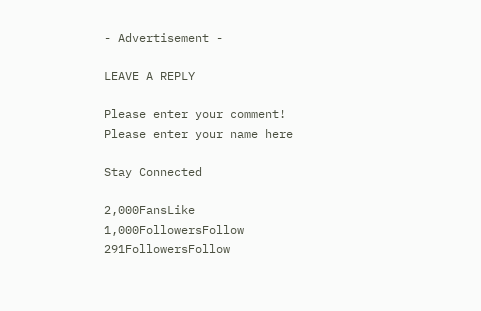- Advertisement -

LEAVE A REPLY

Please enter your comment!
Please enter your name here

Stay Connected

2,000FansLike
1,000FollowersFollow
291FollowersFollow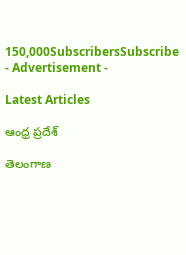150,000SubscribersSubscribe
- Advertisement -

Latest Articles

ఆంధ్ర ప్రదేశ్

తెలంగాణ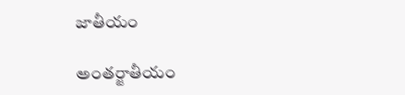జాతీయం

అంతర్జాతీయం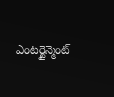ఎంటర్టైన్మెంట్